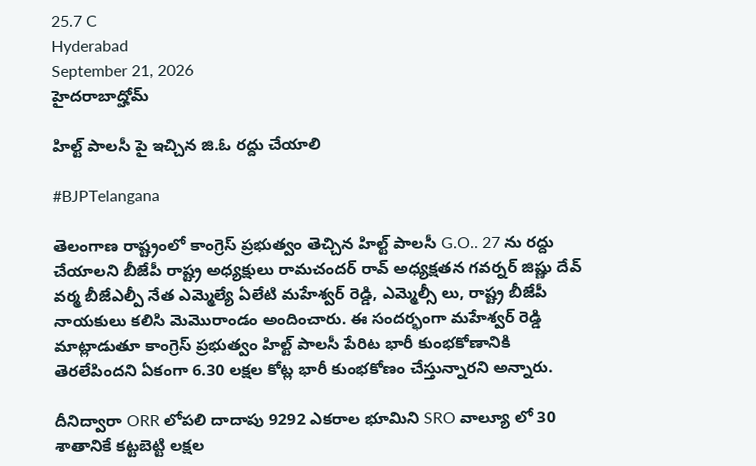25.7 C
Hyderabad
September 21, 2026
హైదరాబాద్హోమ్

హిల్ట్ పాలసీ పై ఇచ్చిన జి.ఓ రద్దు చేయాలి

#BJPTelangana

తెలంగాణ రాష్ట్రంలో కాంగ్రెస్ ప్రభుత్వం తెచ్చిన హిల్ట్ పాలసీ G.O.. 27 ను రద్దు చేయాలని బీజేపీ రాష్ట్ర అధ్యక్షులు రామచందర్ రావ్ అధ్యక్షతన గవర్నర్ జిష్ణు దేవ్ వర్మ బీజేఎల్పీ నేత ఎమ్మెల్యే ఏలేటి మహేశ్వర్ రెడ్డి, ఎమ్మెల్సీ లు, రాష్ట్ర బీజేపీ నాయకులు కలిసి మెమొరాండం అందించారు. ఈ సందర్భంగా మహేశ్వర్ రెడ్డి మాట్లాడుతూ కాంగ్రెస్ ప్రభుత్వం హిల్ట్ పాలసీ పేరిట భారీ కుంభకోణానికి తెరలేపిందని ఏకంగా 6.30 లక్షల కోట్ల భారీ కుంభకోణం చేస్తున్నారని అన్నారు.

దీనిద్వారా ORR లోపలి దాదాపు 9292 ఎకరాల భూమిని SRO వాల్యూ లో 30 శాతానికే కట్టబెట్టి లక్షల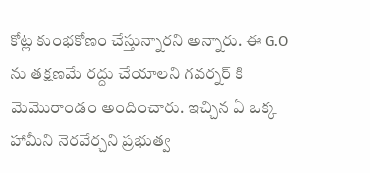కోట్ల కుంభకోణం చేస్తున్నారని అన్నారు. ఈ G.O ను తక్షణమే రద్దు చేయాలని గవర్నర్ కి మెమొరాండం అందించారు. ఇచ్చిన ఏ ఒక్క హామీని నెరవేర్చని ప్రభుత్వ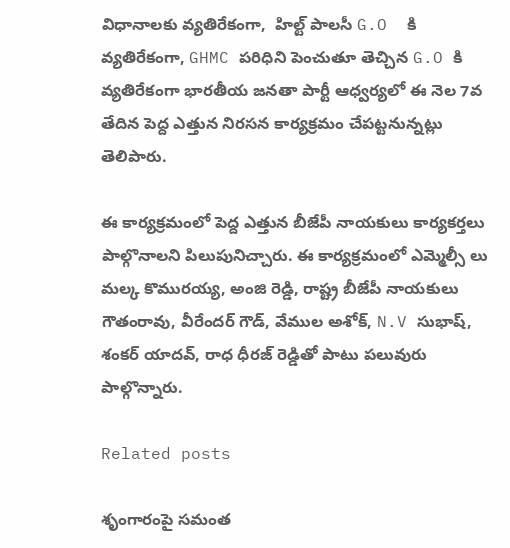విధానాలకు వ్యతిరేకంగా,  హిల్ట్ పాలసీ G.O  కి వ్యతిరేకంగా, GHMC పరిధిని పెంచుతూ తెచ్చిన G.O కి వ్యతిరేకంగా భారతీయ జనతా పార్టీ ఆధ్వర్యలో ఈ నెల 7వ తేదిన పెద్ద ఎత్తున నిరసన కార్యక్రమం చేపట్టనున్నట్లు తెలిపారు.

ఈ కార్యక్రమంలో పెద్ద ఎత్తున బీజేపీ నాయకులు కార్యకర్తలు పాల్గొనాలని పిలుపునిచ్చారు. ఈ కార్యక్రమంలో ఎమ్మెల్సీ లు మల్క కొమురయ్య, అంజి రెడ్డి, రాష్ట్ర బీజేపీ నాయకులు గౌతంరావు, వీరేందర్ గౌడ్, వేముల అశోక్, N.V సుభాష్, శంకర్ యాదవ్, రాధ ధీరజ్ రెడ్డితో పాటు పలువురు పాల్గొన్నారు.

Related posts

శృంగారంపై సమంత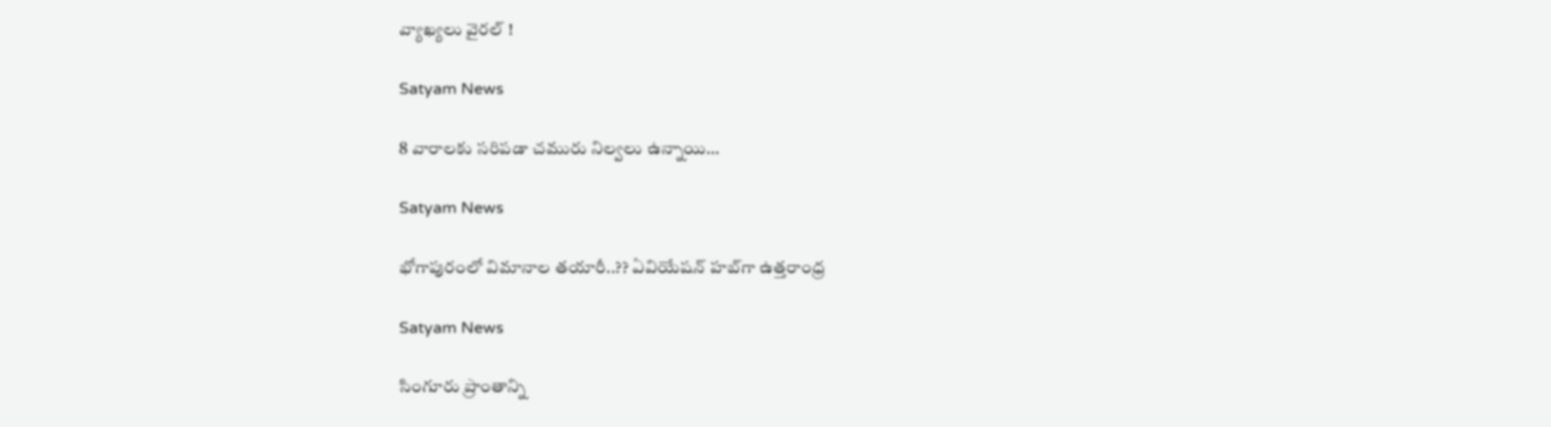వ్యాఖ్యలు వైరల్ !

Satyam News

8 వారాలకు సరిపడా చమురు నిల్వలు ఉన్నాయి…

Satyam News

భోగాపురంలో విమానాల తయారీ..?? ఏవియేషన్‌ హబ్‌గా ఉత్తరాంధ్ర

Satyam News

సింగూరు ప్రాంతాన్ని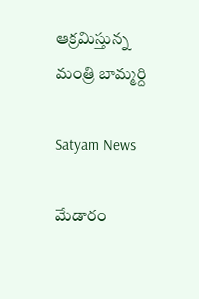ఆక్రమిస్తున్న మంత్రి బామ్మర్ది

Satyam News

మేడారం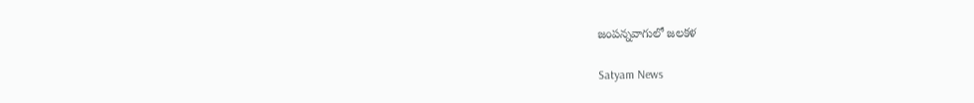జంపన్నవాగులో జలకళ

Satyam News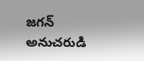జగన్ అనుచరుడి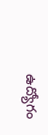ఉద్యోగం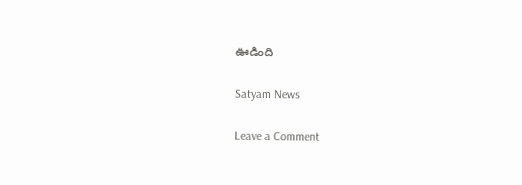ఊడింది

Satyam News

Leave a Comment